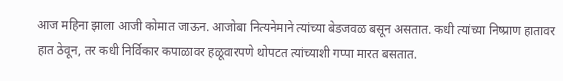आज महिना झाला आजी कोमात जाऊन. आजोबा नित्यनेमाने त्यांच्या बेडजवळ बसून असतात. कधी त्यांच्या निष्प्राण हातावर हात ठेवून, तर कधी निर्विकार कपाळावर हळूवारपणे थोपटत त्यांच्याशी गप्पा मारत बसतात.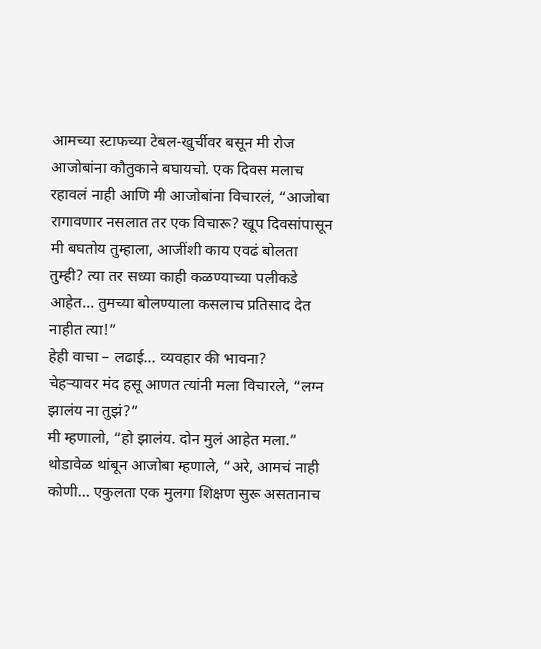आमच्या स्टाफच्या टेबल-खुर्चीवर बसून मी रोज आजोबांना कौतुकाने बघायचो. एक दिवस मलाच रहावलं नाही आणि मी आजोबांना विचारलं, “आजोबा रागावणार नसलात तर एक विचारू? खूप दिवसांपासून मी बघतोय तुम्हाला, आजींशी काय एवढं बोलता तुम्ही? त्या तर सध्या काही कळण्याच्या पलीकडे आहेत… तुमच्या बोलण्याला कसलाच प्रतिसाद देत नाहीत त्या!”
हेही वाचा – लढाई… व्यवहार की भावना?
चेहऱ्यावर मंद हसू आणत त्यांनी मला विचारले, “लग्न झालंय ना तुझं?”
मी म्हणालो, “हो झालंय. दोन मुलं आहेत मला.”
थोडावेळ थांबून आजोबा म्हणाले, “अरे, आमचं नाही कोणी… एकुलता एक मुलगा शिक्षण सुरू असतानाच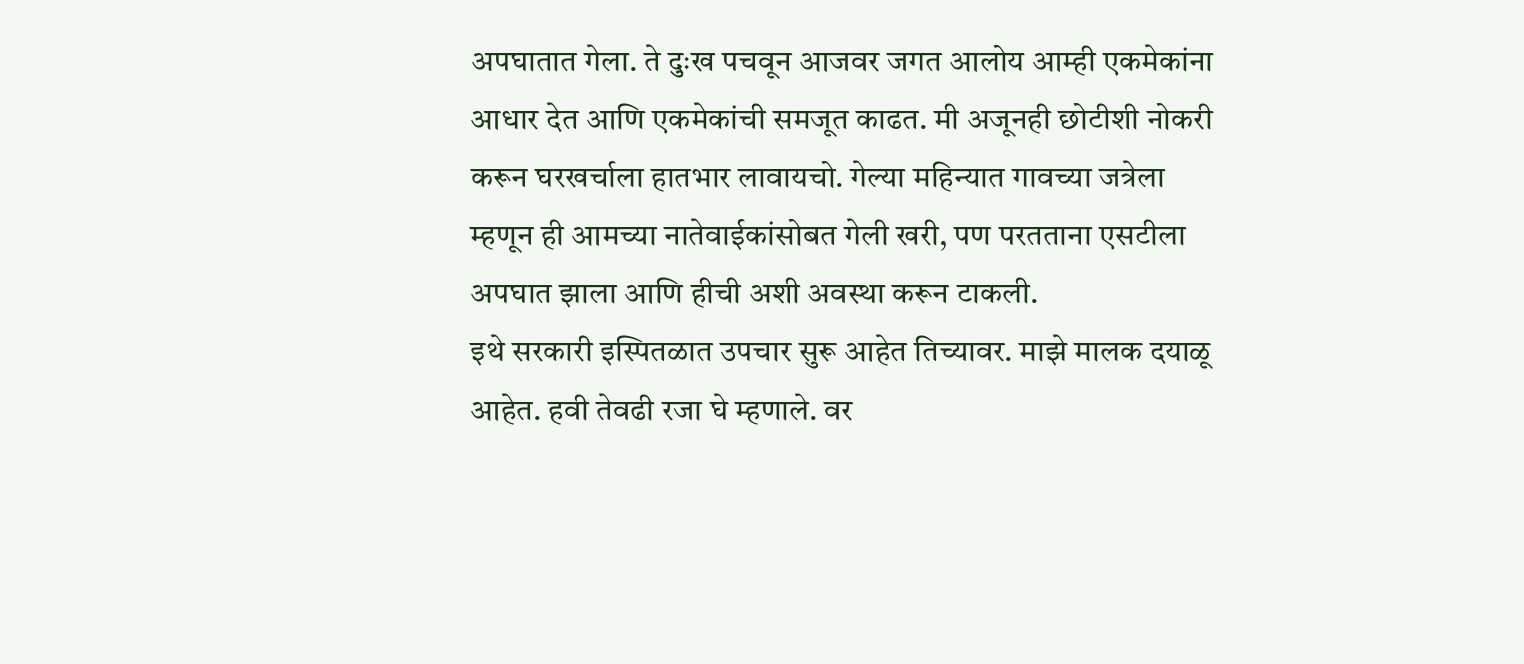अपघातात गेला. ते दुःख पचवून आजवर जगत आलोय आम्ही एकमेकांना आधार देत आणि एकमेकांची समजूत काढत. मी अजूनही छोटीशी नोकरी करून घरखर्चाला हातभार लावायचो. गेल्या महिन्यात गावच्या जत्रेला म्हणून ही आमच्या नातेवाईकांसोबत गेली खरी, पण परतताना एसटीला अपघात झाला आणि हीची अशी अवस्था करून टाकली.
इथे सरकारी इस्पितळात उपचार सुरू आहेत तिच्यावर. माझे मालक दयाळू आहेत. हवी तेवढी रजा घे म्हणाले. वर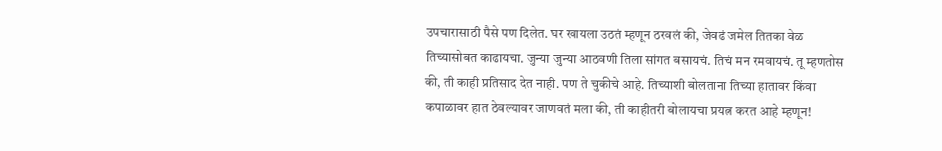उपचारासाठी पैसे पण दिलेत. घर खायला उठतं म्हणून ठरवलं की, जेवढं जमेल तितका वेळ तिच्यासोबत काढायचा. जुन्या जुन्या आठवणी तिला सांगत बसायचं. तिचं मन रमवायचं. तू म्हणतोस की, ती काही प्रतिसाद देत नाही. पण ते चुकीचे आहे. तिच्याशी बोलताना तिच्या हातावर किंवा कपाळावर हात ठेवल्यावर जाणवतं मला की, ती काहीतरी बोलायचा प्रयत्न करत आहे म्हणून!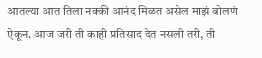आतल्या आत तिला नक्की आनंद मिळत असेल माझं बोलणं ऐकून. आज जरी ती काही प्रतिसाद देत नसली तरी, ती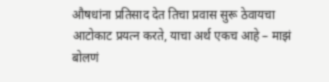औषधांना प्रतिसाद देत तिचा प्रवास सुरू ठेवायचा आटोकाट प्रयत्न करते, याचा अर्थ एकच आहे – माझं बोलणं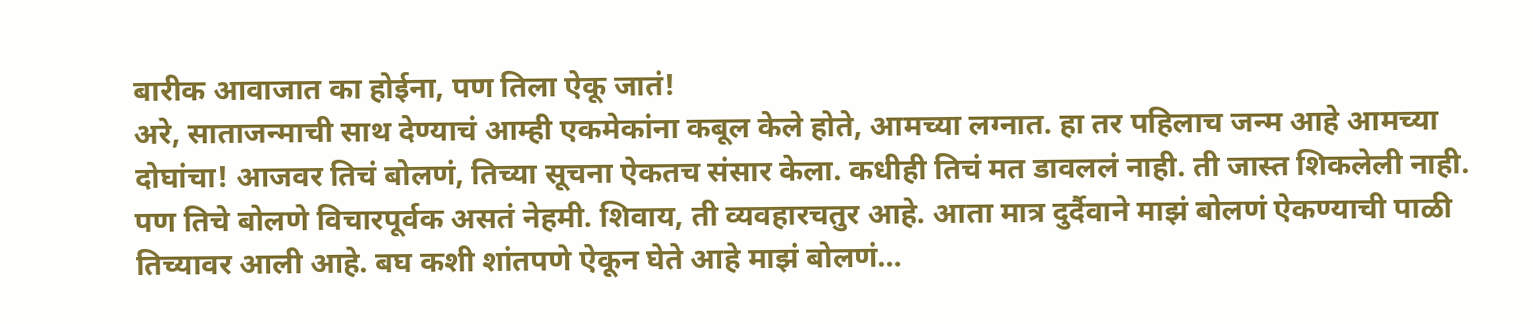बारीक आवाजात का होईना, पण तिला ऐकू जातं!
अरे, साताजन्माची साथ देण्याचं आम्ही एकमेकांना कबूल केले होते, आमच्या लग्नात. हा तर पहिलाच जन्म आहे आमच्या दोघांचा! आजवर तिचं बोलणं, तिच्या सूचना ऐकतच संसार केला. कधीही तिचं मत डावललं नाही. ती जास्त शिकलेली नाही. पण तिचे बोलणे विचारपूर्वक असतं नेहमी. शिवाय, ती व्यवहारचतुर आहे. आता मात्र दुर्दैवाने माझं बोलणं ऐकण्याची पाळी तिच्यावर आली आहे. बघ कशी शांतपणे ऐकून घेते आहे माझं बोलणं…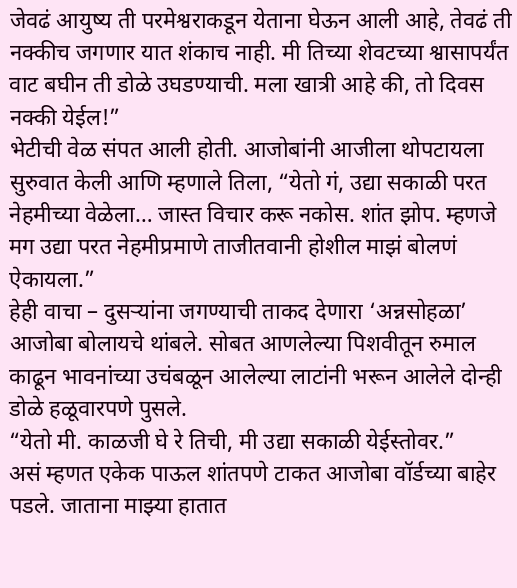जेवढं आयुष्य ती परमेश्वराकडून येताना घेऊन आली आहे, तेवढं ती नक्कीच जगणार यात शंकाच नाही. मी तिच्या शेवटच्या श्वासापर्यंत वाट बघीन ती डोळे उघडण्याची. मला खात्री आहे की, तो दिवस नक्की येईल!”
भेटीची वेळ संपत आली होती. आजोबांनी आजीला थोपटायला सुरुवात केली आणि म्हणाले तिला, “येतो गं, उद्या सकाळी परत नेहमीच्या वेळेला… जास्त विचार करू नकोस. शांत झोप. म्हणजे मग उद्या परत नेहमीप्रमाणे ताजीतवानी होशील माझं बोलणं ऐकायला.”
हेही वाचा – दुसऱ्यांना जगण्याची ताकद देणारा ‘अन्नसोहळा’
आजोबा बोलायचे थांबले. सोबत आणलेल्या पिशवीतून रुमाल काढून भावनांच्या उचंबळून आलेल्या लाटांनी भरून आलेले दोन्ही डोळे हळूवारपणे पुसले.
“येतो मी. काळजी घे रे तिची, मी उद्या सकाळी येईस्तोवर.”
असं म्हणत एकेक पाऊल शांतपणे टाकत आजोबा वॉर्डच्या बाहेर पडले. जाताना माझ्या हातात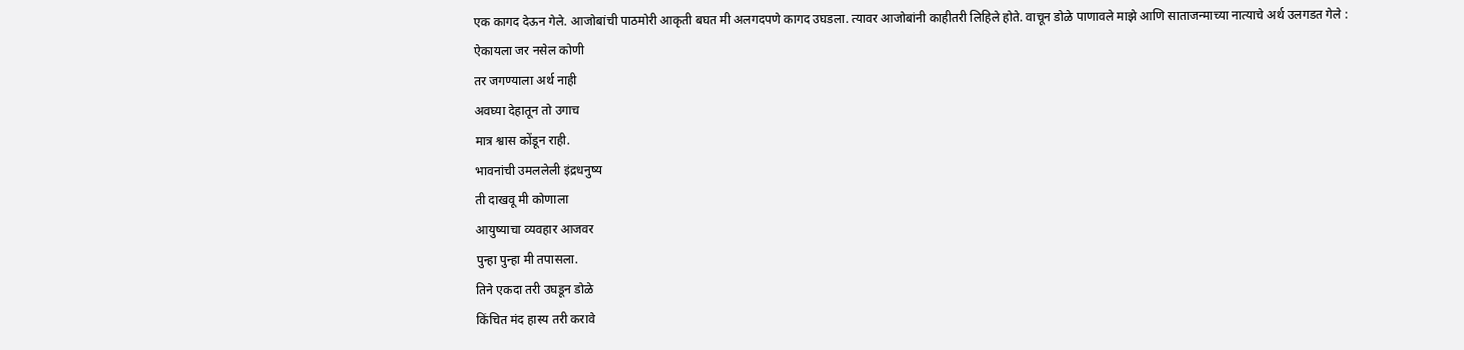एक कागद देऊन गेले. आजोबांची पाठमोरी आकृती बघत मी अलगदपणे कागद उघडला. त्यावर आजोबांनी काहीतरी लिहिले होते. वाचून डोळे पाणावले माझे आणि साताजन्माच्या नात्याचे अर्थ उलगडत गेले :
ऐकायला जर नसेल कोणी
तर जगण्याला अर्थ नाही
अवघ्या देहातून तो उगाच
मात्र श्वास कोंडून राही.
भावनांची उमललेली इंद्रधनुष्य
ती दाखवू मी कोणाला
आयुष्याचा व्यवहार आजवर
पुन्हा पुन्हा मी तपासला.
तिने एकदा तरी उघडून डोळे
किंचित मंद हास्य तरी करावे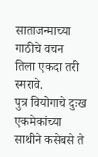साताजन्माच्या गाठीचे वचन
तिला एकदा तरी स्मरावे.
पुत्र वियोगाचे दुःख एकमेकांच्या
साथीने कसेबसे ते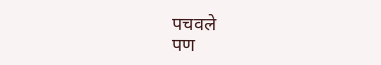पचवले
पण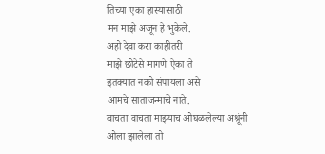तिच्या एका हास्यासाठी
मन माझे अजून हे भुकेले.
अहो देवा करा काहीतरी
माझे छोटेसे मागणे ऐका ते
इतक्यात नको संपायला असे
आमचे साताजन्माचे नाते.
वाचता वाचता माझ्याच ओघळलेल्या अश्रूंनी ओला झालेला तो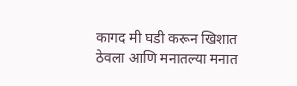कागद मी घडी करून खिशात ठेवला आणि मनातल्या मनात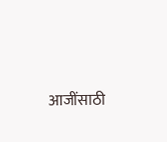आजींसाठी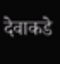देवाकडे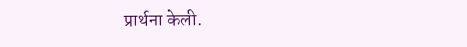प्रार्थना केली.